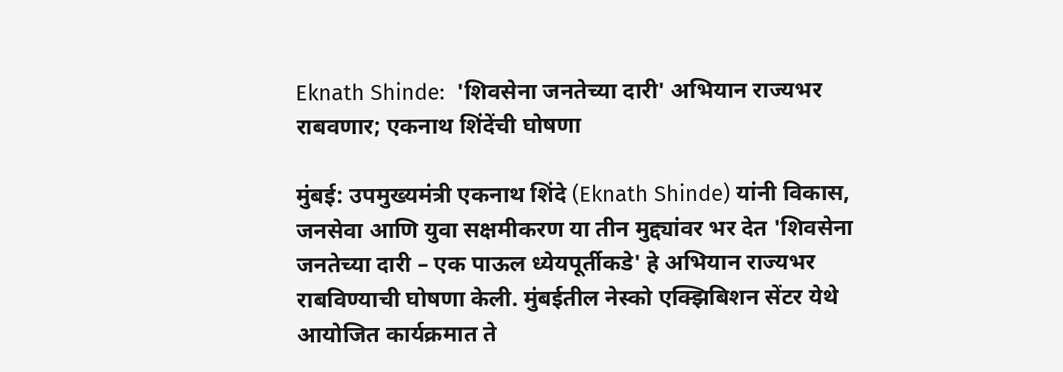Eknath Shinde:  'शिवसेना जनतेच्या दारी' अभियान राज्यभर राबवणार; एकनाथ शिंदेंची घोषणा

मुंबई: उपमुख्यमंत्री एकनाथ शिंदे (Eknath Shinde) यांनी विकास, जनसेवा आणि युवा सक्षमीकरण या तीन मुद्द्यांवर भर देत 'शिवसेना जनतेच्या दारी – एक पाऊल ध्येयपूर्तीकडे' हे अभियान राज्यभर राबविण्याची घोषणा केली. मुंबईतील नेस्को एक्झिबिशन सेंटर येथे आयोजित कार्यक्रमात ते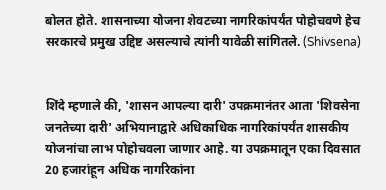बोलत होते. शासनाच्या योजना शेवटच्या नागरिकांपर्यंत पोहोचवणे हेच सरकारचे प्रमुख उद्दिष्ट असल्याचे त्यांनी यावेळी सांगितले. (Shivsena)


शिंदे म्हणाले की, 'शासन आपल्या दारी' उपक्रमानंतर आता 'शिवसेना जनतेच्या दारी' अभियानाद्वारे अधिकाधिक नागरिकांपर्यंत शासकीय योजनांचा लाभ पोहोचवला जाणार आहे. या उपक्रमातून एका दिवसात 20 हजारांहून अधिक नागरिकांना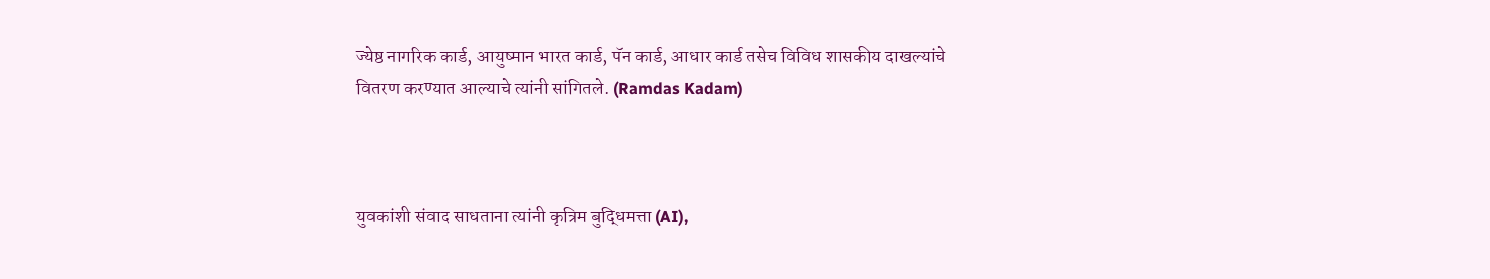ज्येष्ठ नागरिक कार्ड, आयुष्मान भारत कार्ड, पॅन कार्ड, आधार कार्ड तसेच विविध शासकीय दाखल्यांचे वितरण करण्यात आल्याचे त्यांनी सांगितले. (Ramdas Kadam)



युवकांशी संवाद साधताना त्यांनी कृत्रिम बुद्धिमत्ता (AI),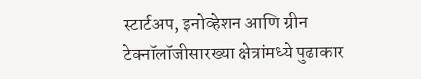स्टार्टअप, इनोव्हेशन आणि ग्रीन टेक्नॉलॉजीसारख्या क्षेत्रांमध्ये पुढाकार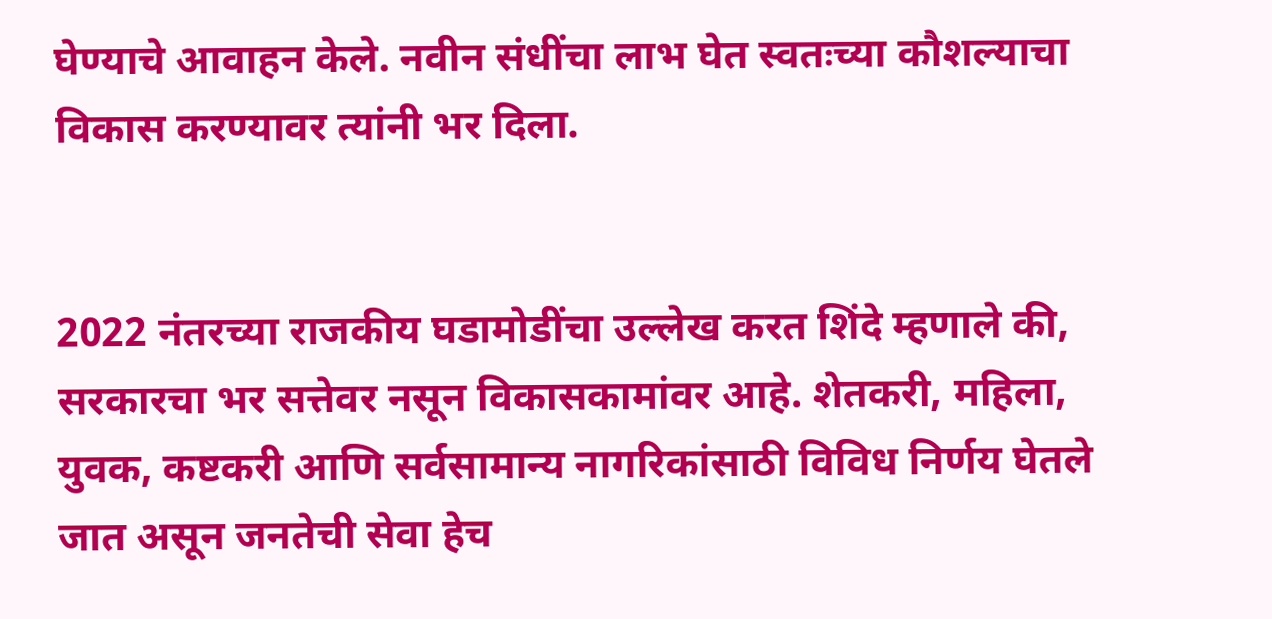घेण्याचे आवाहन केले. नवीन संधींचा लाभ घेत स्वतःच्या कौशल्याचा विकास करण्यावर त्यांनी भर दिला.


2022 नंतरच्या राजकीय घडामोडींचा उल्लेख करत शिंदे म्हणाले की, सरकारचा भर सत्तेवर नसून विकासकामांवर आहे. शेतकरी, महिला, युवक, कष्टकरी आणि सर्वसामान्य नागरिकांसाठी विविध निर्णय घेतले जात असून जनतेची सेवा हेच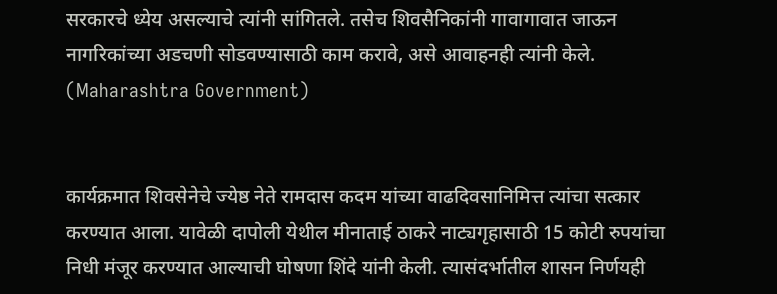सरकारचे ध्येय असल्याचे त्यांनी सांगितले. तसेच शिवसैनिकांनी गावागावात जाऊन नागरिकांच्या अडचणी सोडवण्यासाठी काम करावे, असे आवाहनही त्यांनी केले. (Maharashtra Government)


कार्यक्रमात शिवसेनेचे ज्येष्ठ नेते रामदास कदम यांच्या वाढदिवसानिमित्त त्यांचा सत्कार करण्यात आला. यावेळी दापोली येथील मीनाताई ठाकरे नाट्यगृहासाठी 15 कोटी रुपयांचा निधी मंजूर करण्यात आल्याची घोषणा शिंदे यांनी केली. त्यासंदर्भातील शासन निर्णयही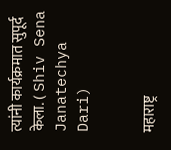त्यांनी कार्यक्रमात सुपूर्द केला. ( Shiv Sena Janatechya Dari)


महाराष्ट्र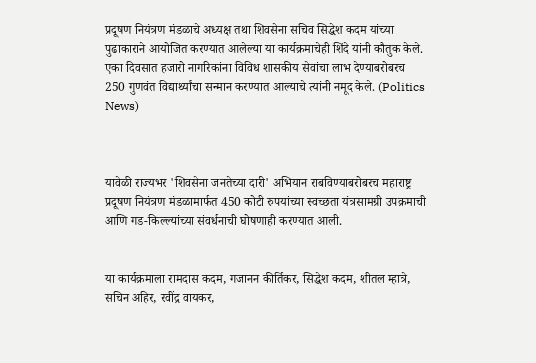प्रदूषण नियंत्रण मंडळाचे अध्यक्ष तथा शिवसेना सचिव सिद्धेश कदम यांच्या पुढाकाराने आयोजित करण्यात आलेल्या या कार्यक्रमाचेही शिंदे यांनी कौतुक केले. एका दिवसात हजारो नागरिकांना विविध शासकीय सेवांचा लाभ देण्याबरोबरच 250 गुणवंत विद्यार्थ्यांचा सन्मान करण्यात आल्याचे त्यांनी नमूद केले. (Politics News)



यावेळी राज्यभर 'शिवसेना जनतेच्या दारी' अभियान राबविण्याबरोबरच महाराष्ट्र प्रदूषण नियंत्रण मंडळामार्फत 450 कोटी रुपयांच्या स्वच्छता यंत्रसामग्री उपक्रमाची आणि गड-किल्ल्यांच्या संवर्धनाची घोषणाही करण्यात आली.


या कार्यक्रमाला रामदास कदम, गजानन कीर्तिकर, सिद्धेश कदम, शीतल म्हात्रे, सचिन अहिर, रवींद्र वायकर,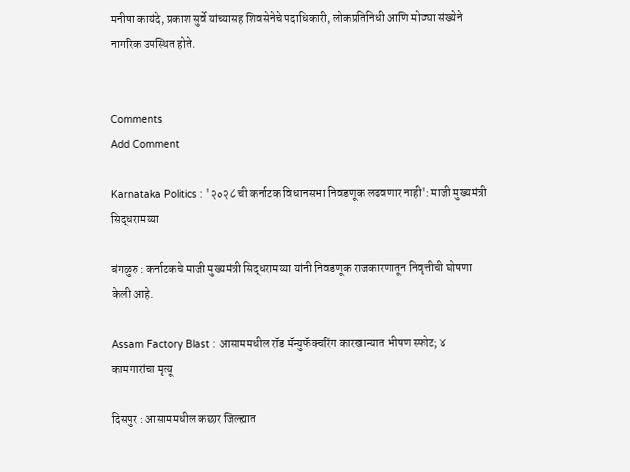मनीषा कायंदे, प्रकाश सुर्वे यांच्यासह शिवसेनेचे पदाधिकारी, लोकप्रतिनिधी आणि मोठ्या संख्येने नागरिक उपस्थित होते.


Comments
Add Comment

Karnataka Politics : '२०२८ ची कर्नाटक विधानसभा निवडणूक लढवणार नाही': माजी मुख्यमंत्री सिद्धरामय्या

बंगळुरु : कर्नाटकचे माजी मुख्यमंत्री सिद्धरामय्या यांनी निवडणूक राजकारणातून निवृत्तीची घोषणा केली आहे.

Assam Factory Blast : आसाममधील रॉड मॅन्युफॅक्चरिंग कारखान्यात भीषण स्फोट; ४ कामगारांचा मृत्यू

दिसपुर : आसाममधील कछार जिल्ह्यात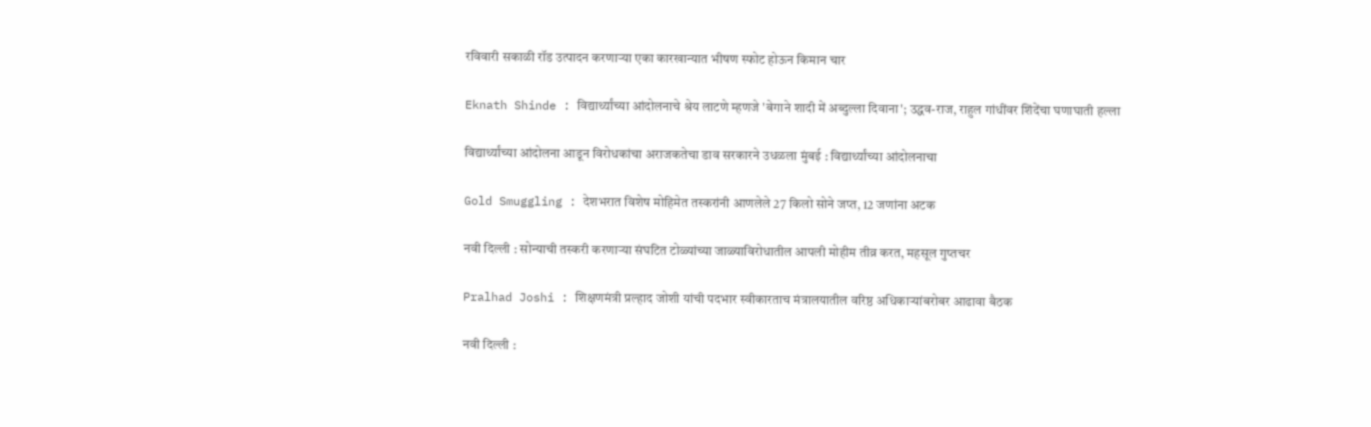रविवारी सकाळी रॉड उत्पादन करणाऱ्या एका कारखान्यात भीषण स्फोट होऊन किमान चार

Eknath Shinde : विद्यार्थ्यांच्या आंदोलनाचे श्रेय लाटणे म्हणजे 'बेगाने शादी में अब्दुल्ला दिवाना'; उद्धव-राज, राहुल गांधींवर शिंदेंचा घणाघाती हल्ला

विद्यार्थ्यांच्या आंदोलना आडून विरोधकांचा अराजकतेचा डाव सरकारने उधळला मुंबई : विद्यार्थ्यांच्या आंदोलनाचा

Gold Smuggling : देशभरात विशेष मोहिमेत तस्करांनी आणलेले 27 किलो सोने जप्त, 12 जणांना अटक

नवी दिल्ली : सोन्याची तस्करी करणाऱ्या संघटित टोळ्यांच्या जाळ्याविरोधातील आपली मोहीम तीव्र करत, महसूल गुप्तचर

Pralhad Joshi : शिक्षणमंत्री प्रल्हाद जोशी यांची पदभार स्वीकारताच मंत्रालयातील वरिष्ठ अधिकाऱ्यांबरोबर आढावा बैठक

नवी दिल्ली :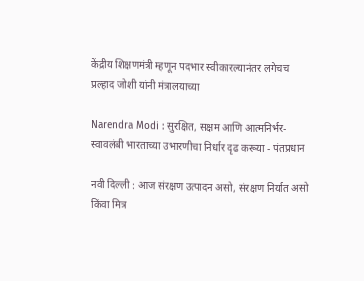केंद्रीय शिक्षणमंत्री म्हणून पदभार स्वीकारल्यानंतर लगेचच प्रल्हाद जोशी यांनी मंत्रालयाच्या

Narendra Modi : सुरक्षित, सक्षम आणि आत्मनिर्भर-स्वावलंबी भारताच्या उभारणीचा निर्धार दृढ करूया - पंतप्रधान

नवी दिल्ली : आज संरक्षण उत्पादन असो, संरक्षण निर्यात असो किंवा मित्र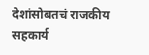देशांसोबतचं राजकीय सहकार्य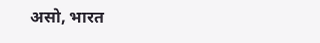असो, भारत